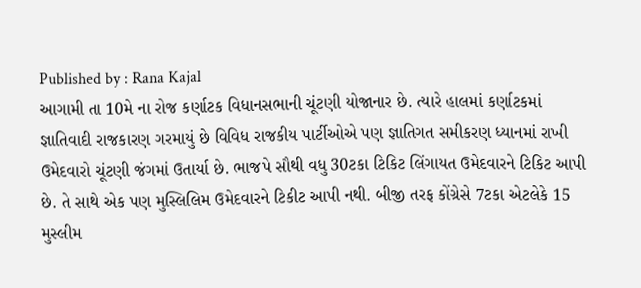Published by : Rana Kajal
આગામી તા 10મે ના રોજ કર્ણાટક વિધાનસભાની ચૂંટણી યોજાનાર છે. ત્યારે હાલમાં કર્ણાટકમાં જ્ઞાતિવાદી રાજકારણ ગરમાયું છે વિવિધ રાજકીય પાર્ટીઓએ પણ જ્ઞાતિગત સમીકરણ ધ્યાનમાં રાખી ઉમેદવારો ચૂંટણી જંગમાં ઉતાર્યા છે. ભાજપે સૌથી વધુ 30ટકા ટિકિટ લિંગાયત ઉમેદવારને ટિકિટ આપી છે. તે સાથે એક પણ મુસ્લિલિમ ઉમેદવારને ટિકીટ આપી નથી. બીજી તરફ કોંગ્રેસે 7ટકા એટલેકે 15 મુસ્લીમ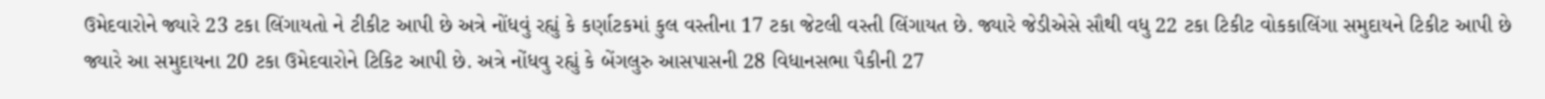ઉમેદવારોને જ્યારે 23 ટકા લિંગાયતો ને ટીકીટ આપી છે અત્રે નોંધવું રહ્યું કે કર્ણાટકમાં કુલ વસ્તીના 17 ટકા જેટલી વસ્તી લિંગાયત છે. જ્યારે જેડીએસે સૌથી વધુ 22 ટકા ટિકીટ વોકકાલિંગા સમુદાયને ટિકીટ આપી છે જ્યારે આ સમુદાયના 20 ટકા ઉમેદવારોને ટિકિટ આપી છે. અત્રે નોંધવુ રહ્યું કે બેંગલુરુ આસપાસની 28 વિધાનસભા પૈકીની 27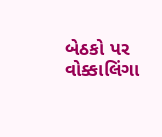બેઠકો પર વોક્કાલિંગા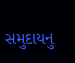સમુદાયનુ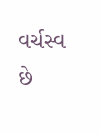વર્ચસ્વ છે